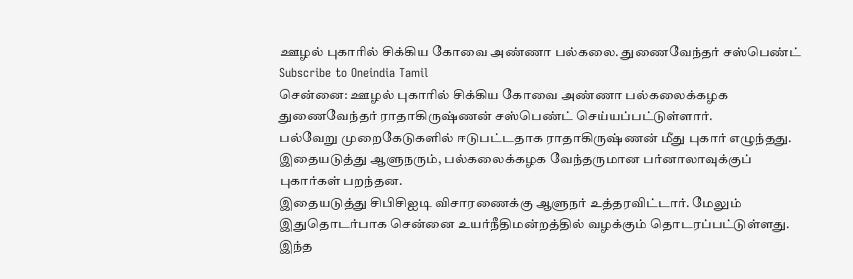ஊழல் புகாரில் சிக்கிய கோவை அண்ணா பல்கலை. துணைவேந்தர் சஸ்பெண்ட்
Subscribe to Oneindia Tamil
சென்னை: ஊழல் புகாரில் சிக்கிய கோவை அண்ணா பல்கலைக்கழக துணைவேந்தர் ராதாகிருஷ்ணன் சஸ்பெண்ட் செய்யப்பட்டுள்ளார்.
பல்வேறு முறைகேடுகளில் ஈடுபட்டதாக ராதாகிருஷ்ணன் மீது புகார் எழுந்தது. இதையடுத்து ஆளுநரும், பல்கலைக்கழக வேந்தருமான பர்னாலாவுக்குப் புகார்கள் பறந்தன.
இதையடுத்து சிபிசிஐடி விசாரணைக்கு ஆளுநர் உத்தரவிட்டார். மேலும் இதுதொடர்பாக சென்னை உயர்நீதிமன்றத்தில் வழக்கும் தொடரப்பட்டுள்ளது.
இந்த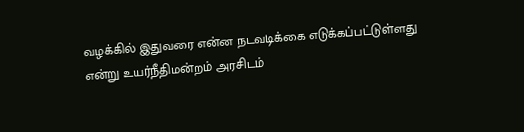வழக்கில் இதுவரை என்ன நடவடிக்கை எடுக்கப்பட்டுள்ளது என்று உயர்நீதிமன்றம் அரசிடம்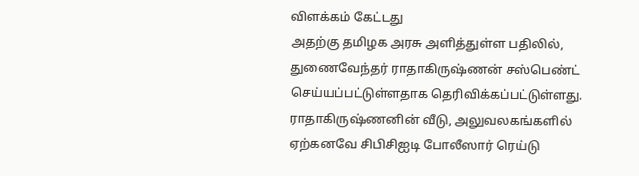விளக்கம் கேட்டது
அதற்கு தமிழக அரசு அளித்துள்ள பதிலில், துணைவேந்தர் ராதாகிருஷ்ணன் சஸ்பெண்ட் செய்யப்பட்டுள்ளதாக தெரிவிக்கப்பட்டுள்ளது.
ராதாகிருஷ்ணனின் வீடு, அலுவலகங்களில் ஏற்கனவே சிபிசிஐடி போலீஸார் ரெய்டு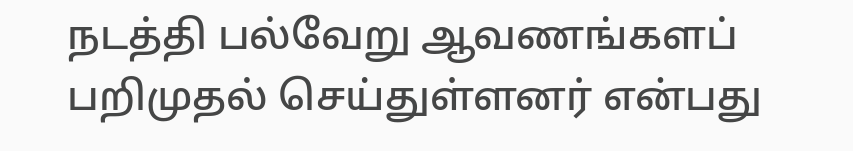நடத்தி பல்வேறு ஆவணங்களப் பறிமுதல் செய்துள்ளனர் என்பது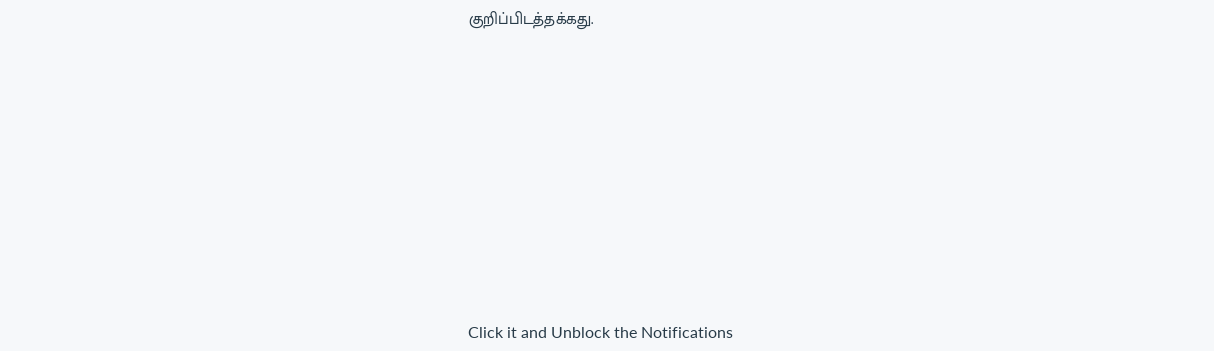குறிப்பிடத்தக்கது.












Click it and Unblock the Notifications